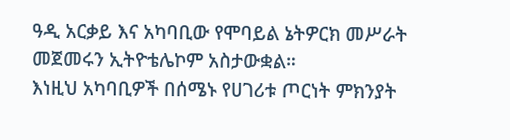ዓዲ አርቃይ እና አካባቢው የሞባይል ኔትዎርክ መሥራት መጀመሩን ኢትዮቴሌኮም አስታውቋል።
እነዚህ አካባቢዎች በሰሜኑ የሀገሪቱ ጦርነት ምክንያት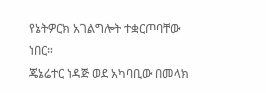የኔትዎርክ አገልግሎት ተቋርጦባቸው ነበር።
ጄኔሬተር ነዳጅ ወደ አካባቢው በመላክ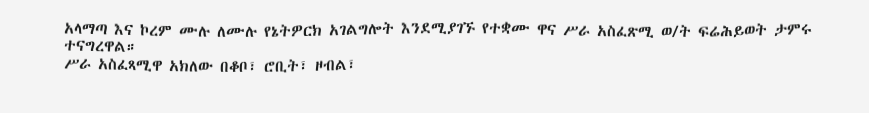አላማጣ እና ኮረም ሙሉ ለሙሉ የኔትዎርክ አገልግሎት እንደሚያገኙ የተቋሙ ዋና ሥራ አስፈጽሚ ወ/ት ፍሬሕይወት ታምሩ ተናግረዋል።
ሥራ አስፈጻሚዋ አክለው በቆቦ፣ ሮቢት፣ ዞብል፣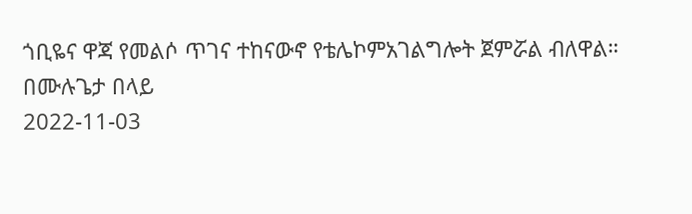ጎቢዬና ዋጃ የመልሶ ጥገና ተከናውኖ የቴሌኮምአገልግሎት ጀምሯል ብለዋል።
በሙሉጌታ በላይ
2022-11-03